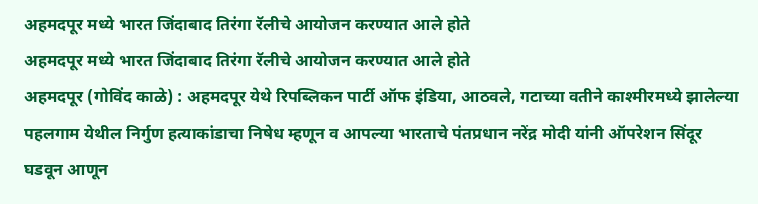अहमदपूर मध्ये भारत जिंदाबाद तिरंगा रॅलीचे आयोजन करण्यात आले होते
अहमदपूर मध्ये भारत जिंदाबाद तिरंगा रॅलीचे आयोजन करण्यात आले होते
अहमदपूर (गोविंद काळे) : अहमदपूर येथे रिपब्लिकन पार्टी ऑफ इंडिया, आठवले, गटाच्या वतीने काश्मीरमध्ये झालेल्या पहलगाम येथील निर्गुण हत्याकांडाचा निषेध म्हणून व आपल्या भारताचे पंतप्रधान नरेंद्र मोदी यांनी ऑपरेशन सिंदूर घडवून आणून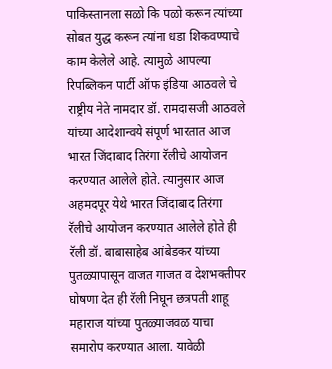पाकिस्तानला सळो कि पळो करून त्यांच्या सोबत युद्ध करून त्यांना धडा शिकवण्याचे काम केलेले आहे. त्यामुळे आपल्या रिपब्लिकन पार्टी ऑफ इंडिया आठवले चे राष्ट्रीय नेते नामदार डॉ. रामदासजी आठवले यांच्या आदेशान्वये संपूर्ण भारतात आज भारत जिंदाबाद तिरंगा रॅलीचे आयोजन करण्यात आलेले होते. त्यानुसार आज अहमदपूर येथे भारत जिंदाबाद तिरंगा रॅलीचे आयोजन करण्यात आलेले होते ही रॅली डॉ. बाबासाहेब आंबेडकर यांच्या पुतळ्यापासून वाजत गाजत व देशभक्तीपर घोषणा देत ही रॅली निघून छत्रपती शाहू महाराज यांच्या पुतळ्याजवळ याचा समारोप करण्यात आला. यावेळी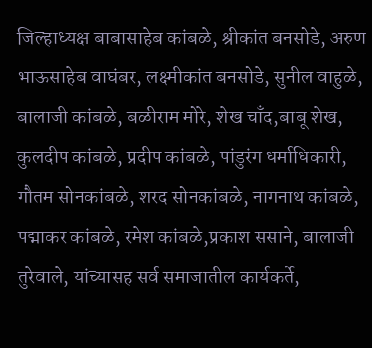जिल्हाध्यक्ष बाबासाहेब कांबळे, श्रीकांत बनसोडे, अरुण भाऊसाहेब वाघंबर, लक्ष्मीकांत बनसोडे, सुनील वाहुळे, बालाजी कांबळे, बळीराम मोरे, शेख चाँद,बाबू शेख, कुलदीप कांबळे, प्रदीप कांबळे, पांडुरंग धर्माधिकारी, गौतम सोनकांबळे, शरद सोनकांबळे, नागनाथ कांबळे, पद्माकर कांबळे, रमेश कांबळे,प्रकाश ससाने, बालाजी तुरेवाले, यांच्यासह सर्व समाजातील कार्यकर्ते,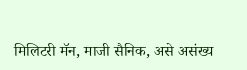मिलिटरी मॅन, माजी सैनिक, असे असंख्य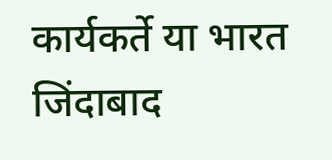कार्यकर्ते या भारत जिंदाबाद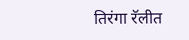तिरंगा रॅलीत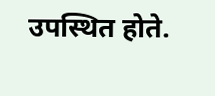उपस्थित होते.